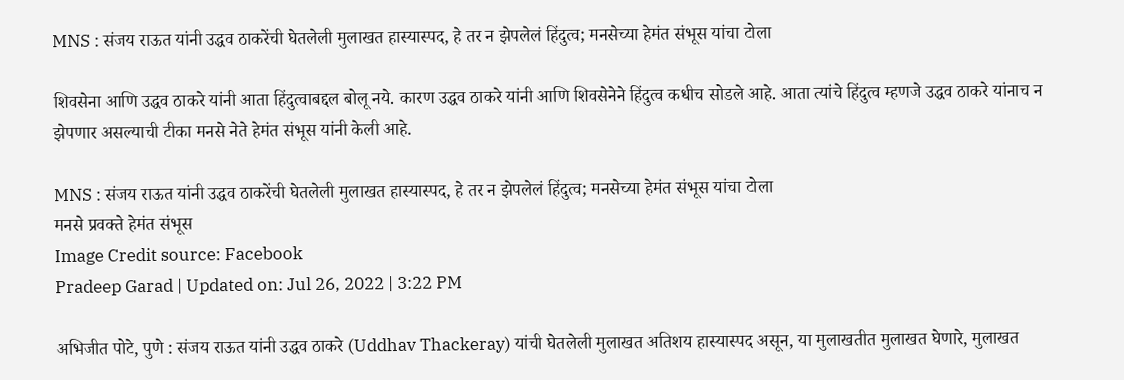MNS : संजय राऊत यांनी उद्धव ठाकरेंची घेतलेली मुलाखत हास्यास्पद, हे तर न झेपलेलं हिंदुत्व; मनसेच्या हेमंत संभूस यांचा टोला

शिवसेना आणि उद्धव ठाकरे यांनी आता हिंदुत्वाबद्दल बोलू नये. कारण उद्धव ठाकरे यांनी आणि शिवसेनेने हिंदुत्व कधीच सोडले आहे. आता त्यांचे हिंदुत्व म्हणजे उद्धव ठाकरे यांनाच न झेपणार असल्याची टीका मनसे नेते हेमंत संभूस यांनी केली आहे.

MNS : संजय राऊत यांनी उद्धव ठाकरेंची घेतलेली मुलाखत हास्यास्पद, हे तर न झेपलेलं हिंदुत्व; मनसेच्या हेमंत संभूस यांचा टोला
मनसे प्रवक्ते हेमंत संभूस
Image Credit source: Facebook
Pradeep Garad | Updated on: Jul 26, 2022 | 3:22 PM

अभिजीत पोटे, पुणे : संजय राऊत यांनी उद्धव ठाकरे (Uddhav Thackeray) यांची घेतलेली मुलाखत अतिशय हास्यास्पद असून, या मुलाखतीत मुलाखत घेणारे, मुलाखत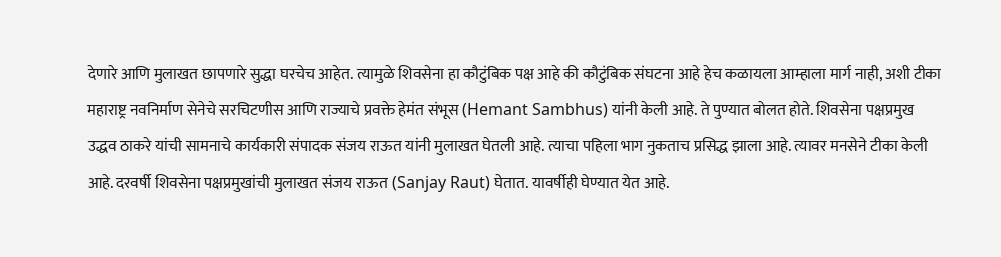देणारे आणि मुलाखत छापणारे सुद्धा घरचेच आहेत. त्यामुळे शिवसेना हा कौटुंबिक पक्ष आहे की कौटुंबिक संघटना आहे हेच कळायला आम्हाला मार्ग नाही, अशी टीका महाराष्ट्र नवनिर्माण सेनेचे सरचिटणीस आणि राज्याचे प्रवक्ते हेमंत संभूस (Hemant Sambhus) यांनी केली आहे. ते पुण्यात बोलत होते. शिवसेना पक्षप्रमुख उद्धव ठाकरे यांची सामनाचे कार्यकारी संपादक संजय राऊत यांनी मुलाखत घेतली आहे. त्याचा पहिला भाग नुकताच प्रसिद्ध झाला आहे. त्यावर मनसेने टीका केली आहे. दरवर्षी शिवसेना पक्षप्रमुखांची मुलाखत संजय राऊत (Sanjay Raut) घेतात. यावर्षीही घेण्यात येत आहे.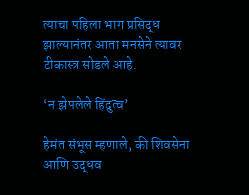त्याचा पहिला भाग प्रसिद्ध झाल्यानंतर आता मनसेने त्यावर टीकास्त्र सोडले आहे.

‘न झेपलेले हिंदुत्व’

हेमंत संभूस म्हणाले, की शिवसेना आणि उद्धव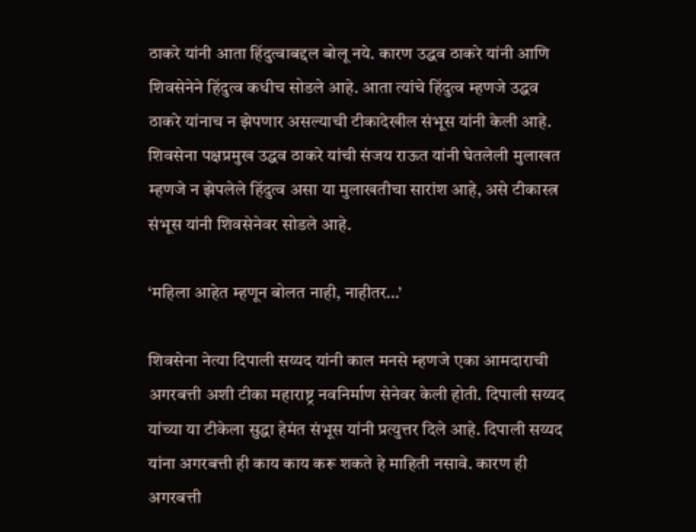ठाकरे यांनी आता हिंदुत्वाबद्दल बोलू नये. कारण उद्धव ठाकरे यांनी आणि शिवसेनेने हिंदुत्व कधीच सोडले आहे. आता त्यांचे हिंदुत्व म्हणजे उद्धव ठाकरे यांनाच न झेपणार असल्याची टीकादेखील संभूस यांनी केली आहे. शिवसेना पक्षप्रमुख उद्धव ठाकरे यांची संजय राऊत यांनी घेतलेली मुलाखत म्हणजे न झेपलेले हिंदुत्व असा या मुलाखतीचा सारांश आहे, असे टीकास्त्र संभूस यांनी शिवसेनेवर सोडले आहे.

‘महिला आहेत म्हणून बोलत नाही, नाहीतर…’

शिवसेना नेत्या दिपाली सय्यद यांनी काल मनसे म्हणजे एका आमदाराची अगरबत्ती अशी टीका महाराष्ट्र नवनिर्माण सेनेवर केली होती. दिपाली सय्यद यांच्या या टीकेला सुद्धा हेमंत संभूस यांनी प्रत्युत्तर दिले आहे. दिपाली सय्यद यांना अगरबत्ती ही काय काय करू शकते हे माहिती नसावे. कारण ही अगरबत्ती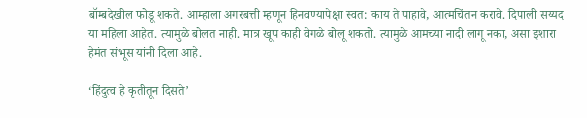बॉम्बदेखील फोडू शकते. आम्हाला अगरबत्ती म्हणून हिनवण्यापेक्षा स्वत: काय ते पाहावे, आत्मचिंतन करावे. दिपाली सय्यद या महिला आहेत. त्यामुळे बोलत नाही. मात्र खूप काही वेगळे बोलू शकतो. त्यामुळे आमच्या नादी लागू नका, असा इशारा हेमंत संभूस यांनी दिला आहे.

‘हिंदुत्व हे कृतीतून दिसते’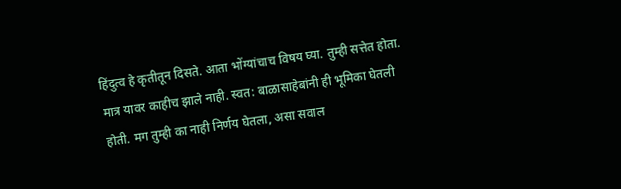हिंदुत्व हे कृतीतून दिसते. आता भोंग्यांचाच विषय घ्या. तुम्ही सत्तेत होता. मात्र यावर काहीच झाले नाही. स्वत: बाळासाहेबांनी ही भूमिका घेतली होती. मग तुम्ही का नाही निर्णय घेतला, असा सवाल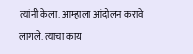त्यांनी केला. आम्हाला आंदोलन करावे लागले. त्याचा काय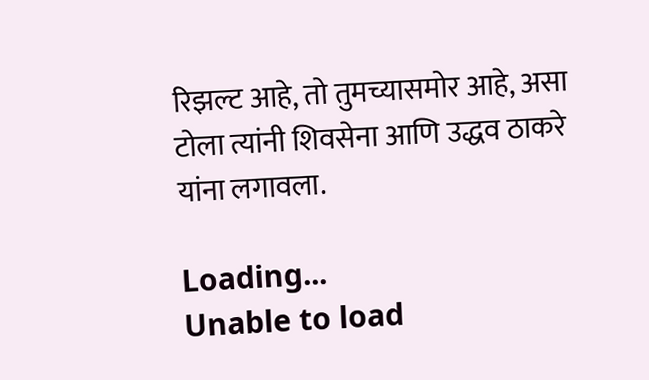रिझल्ट आहे, तो तुमच्यासमोर आहे, असा टोला त्यांनी शिवसेना आणि उद्धव ठाकरे यांना लगावला.

Loading...
Unable to load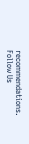recommendations.
Follow Us